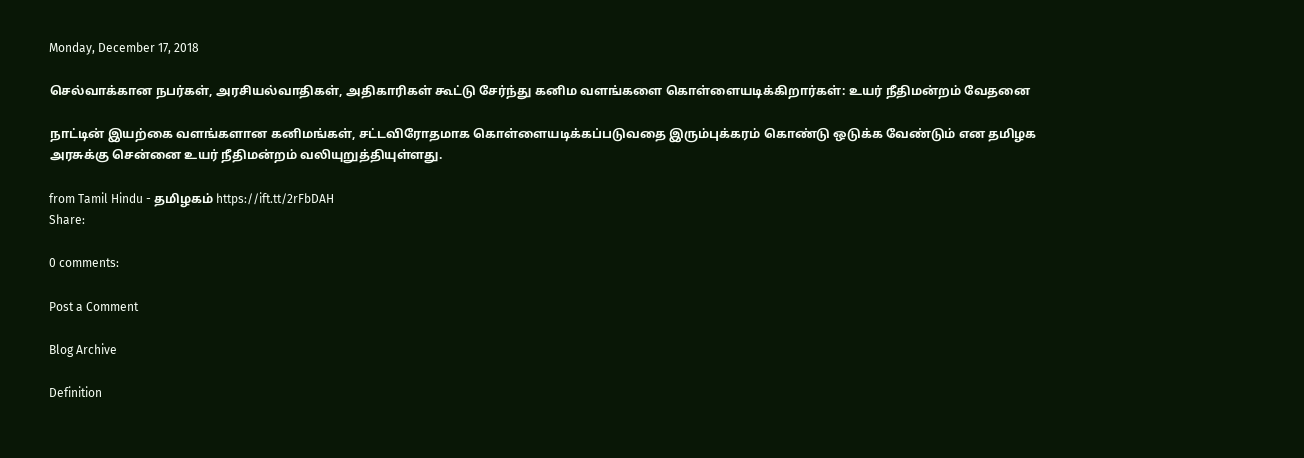Monday, December 17, 2018

செல்வாக்கான நபர்கள், அரசியல்வாதிகள், அதிகாரிகள் கூட்டு சேர்ந்து கனிம வளங்களை கொள்ளையடிக்கிறார்கள்: உயர் நீதிமன்றம் வேதனை

நாட்டின் இயற்கை வளங்களான கனிமங்கள், சட்டவிரோதமாக கொள்ளையடிக்கப்படுவதை இரும்புக்கரம் கொண்டு ஒடுக்க வேண்டும் என தமிழக அரசுக்கு சென்னை உயர் நீதிமன்றம் வலியுறுத்தியுள்ளது.

from Tamil Hindu - தமிழகம் https://ift.tt/2rFbDAH
Share:

0 comments:

Post a Comment

Blog Archive

Definition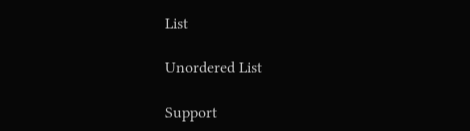List

Unordered List

Support